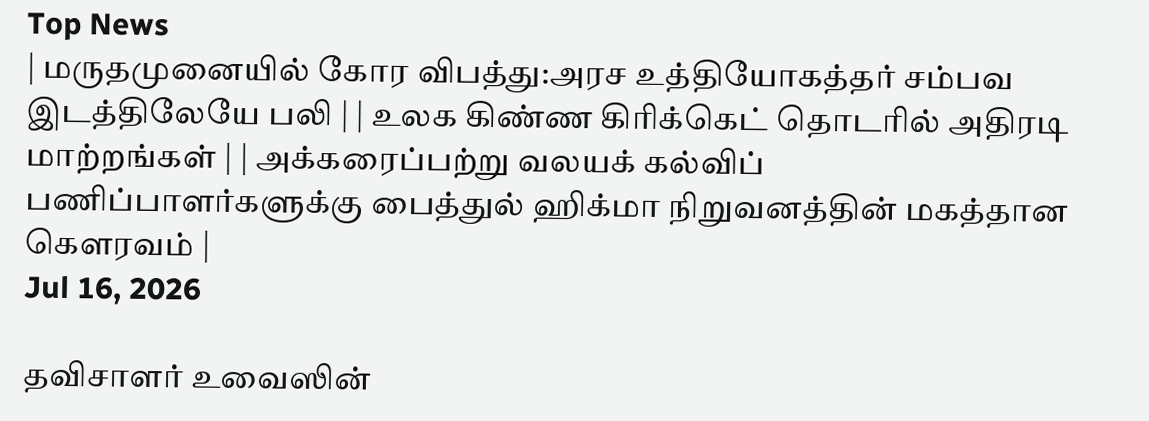Top News
| மருதமுனையில் கோர விபத்து:அரச உத்தியோகத்தர் சம்பவ இடத்திலேயே பலி | | உலக கிண்ண கிரிக்கெட் தொடரில் அதிரடி மாற்றங்கள் | | அக்கரைப்பற்று வலயக் கல்விப் பணிப்பாளர்களுக்கு பைத்துல் ஹிக்மா நிறுவனத்தின் மகத்தான கௌரவம் |
Jul 16, 2026

தவிசாளர் உவைஸின்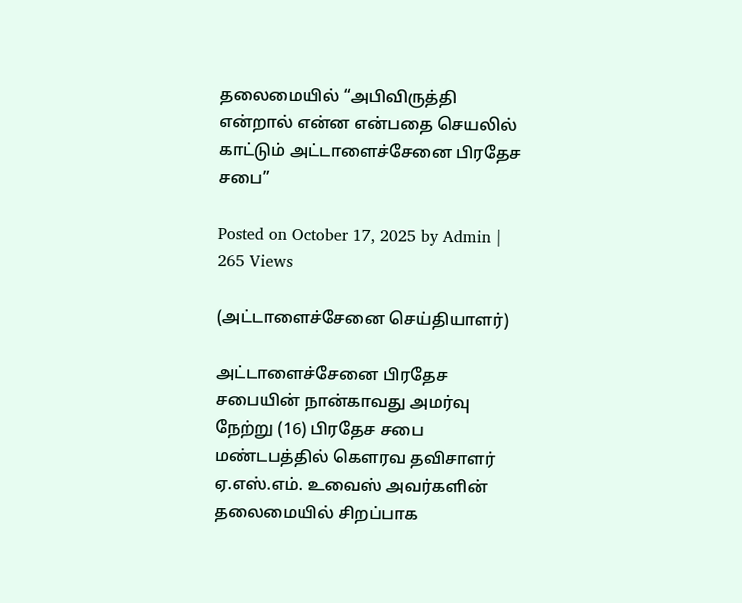தலைமையில் “அபிவிருத்தி என்றால் என்ன என்பதை செயலில் காட்டும் அட்டாளைச்சேனை பிரதேச சபை”

Posted on October 17, 2025 by Admin | 265 Views

(அட்டாளைச்சேனை செய்தியாளர்)

அட்டாளைச்சேனை பிரதேச சபையின் நான்காவது அமர்வு நேற்று (16) பிரதேச சபை மண்டபத்தில் கெளரவ தவிசாளர் ஏ.எஸ்.எம். உவைஸ் அவர்களின் தலைமையில் சிறப்பாக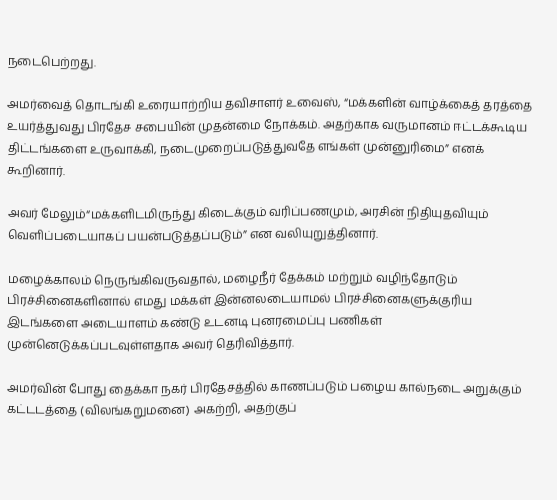நடைபெற்றது.

அமர்வைத் தொடங்கி உரையாற்றிய தவிசாளர் உவைஸ், “மக்களின் வாழ்க்கைத் தரத்தை உயர்த்துவது பிரதேச சபையின் முதன்மை நோக்கம். அதற்காக வருமானம் ஈட்டக்கூடிய திட்டங்களை உருவாக்கி, நடைமுறைப்படுத்துவதே எங்கள் முன்னுரிமை” எனக் கூறினார்.

அவர் மேலும்“மக்களிடமிருந்து கிடைக்கும் வரிப்பணமும், அரசின் நிதியுதவியும் வெளிப்படையாகப் பயன்படுத்தப்படும்” என வலியுறுத்தினார்.

மழைக்காலம் நெருங்கிவருவதால், மழைநீர் தேக்கம் மற்றும் வழிந்தோடும் பிரச்சினைகளினால் எமது மக்கள் இன்னலடையாமல் பிரச்சினைகளுக்குரிய இடங்களை அடையாளம் கண்டு உடனடி புனரமைப்பு பணிகள் முன்னெடுக்கப்படவுள்ளதாக அவர் தெரிவித்தார்.

அமர்வின் போது தைக்கா நகர் பிரதேசத்தில் காணப்படும் பழைய கால்நடை அறுக்கும் கட்டடத்தை (விலங்கறுமனை) அகற்றி, அதற்குப்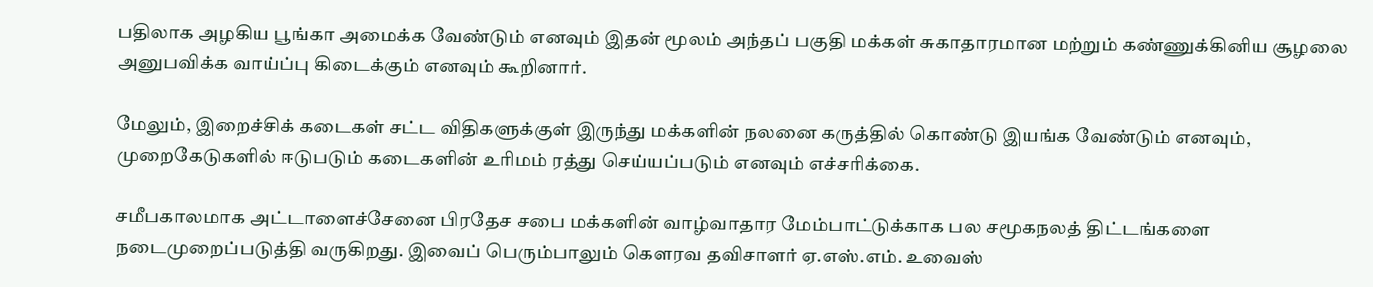பதிலாக அழகிய பூங்கா அமைக்க வேண்டும் எனவும் இதன் மூலம் அந்தப் பகுதி மக்கள் சுகாதாரமான மற்றும் கண்ணுக்கினிய சூழலை அனுபவிக்க வாய்ப்பு கிடைக்கும் எனவும் கூறினார்.

மேலும், இறைச்சிக் கடைகள் சட்ட விதிகளுக்குள் இருந்து மக்களின் நலனை கருத்தில் கொண்டு இயங்க வேண்டும் எனவும், முறைகேடுகளில் ஈடுபடும் கடைகளின் உரிமம் ரத்து செய்யப்படும் எனவும் எச்சரிக்கை.

சமீபகாலமாக அட்டாளைச்சேனை பிரதேச சபை மக்களின் வாழ்வாதார மேம்பாட்டுக்காக பல சமூகநலத் திட்டங்களை நடைமுறைப்படுத்தி வருகிறது. இவைப் பெரும்பாலும் கெளரவ தவிசாளர் ஏ.எஸ்.எம். உவைஸ்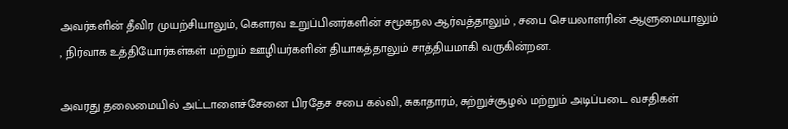அவர்களின் தீவிர முயற்சியாலும், கெளரவ உறுப்பினர்களின் சமூகநல ஆர்வத்தாலும் , சபை செயலாளரின் ஆளுமையாலும் , நிர்வாக உத்தியோர்கள்கள் மற்றும் ஊழியர்களின் தியாகத்தாலும் சாத்தியமாகி வருகின்றன.

அவரது தலைமையில் அட்டாளைச்சேனை பிரதேச சபை கல்வி, சுகாதாரம், சுற்றுச்சூழல் மற்றும் அடிப்படை வசதிகள்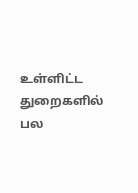உள்ளிட்ட துறைகளில் பல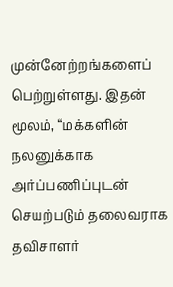முன்னேற்றங்களைப் பெற்றுள்ளது. இதன் மூலம், “மக்களின் நலனுக்காக அர்ப்பணிப்புடன் செயற்படும் தலைவராக தவிசாளர்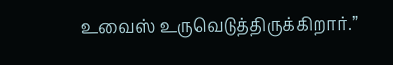உவைஸ் உருவெடுத்திருக்கிறார்.”